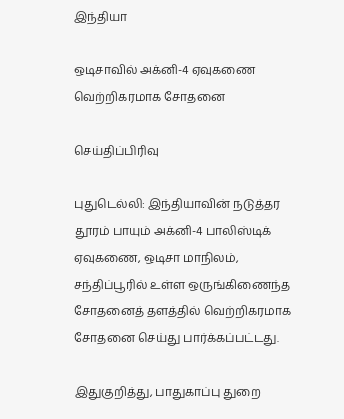இந்தியா

ஒடிசாவில் அக்னி-4 ஏவுகணை வெற்றிகரமாக சோதனை

செய்திப்பிரிவு

புதுடெல்லி: இந்தியாவின் நடுத்தர தூரம் பாயும் அக்னி-4 பாலிஸ்டிக் ஏவுகணை, ஒடிசா மாநிலம், சந்திப்பூரில் உள்ள ஒருங்கிணைந்த சோதனைத் தளத்தில் வெற்றிகரமாக சோதனை செய்து பார்க்கப்பட்டது.

இதுகுறித்து, பாதுகாப்பு துறை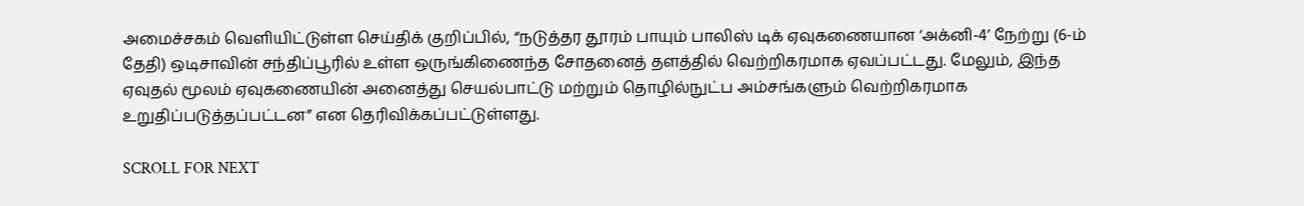அமைச்சகம் வெளியிட்டுள்ள செய்திக் குறிப்பில், “நடுத்தர தூரம் பாயும் பாலிஸ் டிக் ஏவுகணையான ‘அக்னி-4’ நேற்று (6-ம் தேதி) ஒடிசாவின் சந்திப்பூரில் உள்ள ஒருங்கிணைந்த சோதனைத் தளத்தில் வெற்றிகரமாக ஏவப்பட்டது. மேலும், இந்த ஏவுதல் மூலம் ஏவுகணையின் அனைத்து செயல்பாட்டு மற்றும் தொழில்நுட்ப அம்சங்களும் வெற்றிகரமாக உறுதிப்படுத்தப்பட்டன” என தெரிவிக்கப்பட்டுள்ளது.

SCROLL FOR NEXT